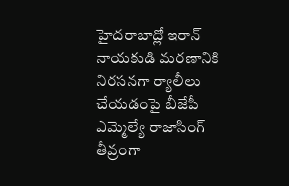హైదరాబాద్లో ఇరాన్ నాయకుడి మరణానికి నిరసనగా ర్యాలీలు చేయడంపై బీజేపీ ఎమ్మెల్యే రాజాసింగ్ తీవ్రంగా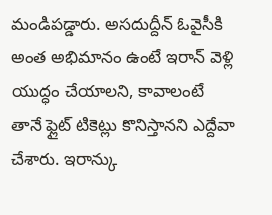మండిపడ్డారు. అసదుద్దీన్ ఓవైసీకి అంత అభిమానం ఉంటే ఇరాన్ వెళ్లి యుద్ధం చేయాలని, కావాలంటే తానే ఫ్లైట్ టికెట్లు కొనిస్తానని ఎద్దేవా చేశారు. ఇరాన్కు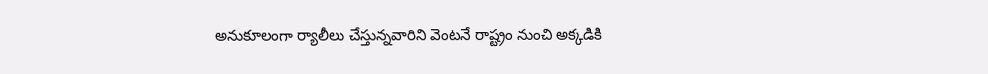అనుకూలంగా ర్యాలీలు చేస్తున్నవారిని వెంటనే రాష్ట్రం నుంచి అక్కడికి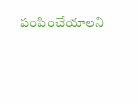పంపించేయాలని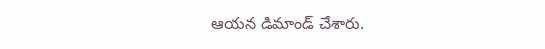ఆయన డిమాండ్ చేశారు.